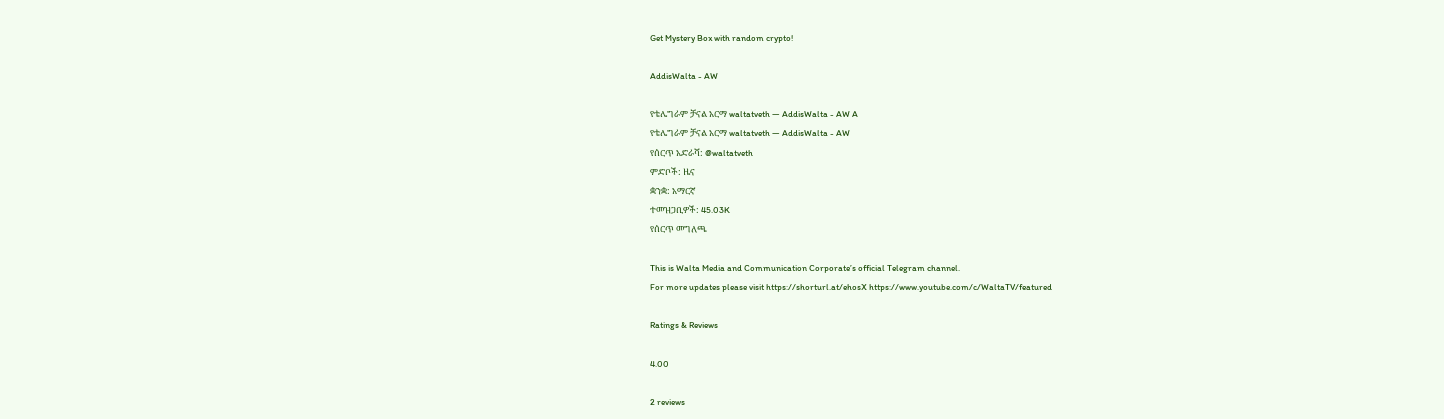Get Mystery Box with random crypto!

AddisWalta - AW

የቴሌግራም ቻናል አርማ waltatveth — AddisWalta - AW A
የቴሌግራም ቻናል አርማ waltatveth — AddisWalta - AW
የሰርጥ አድራሻ: @waltatveth
ምድቦች: ዜና
ቋንቋ: አማርኛ
ተመዝጋቢዎች: 45.03K
የሰርጥ መግለጫ

This is Walta Media and Communication Corporate’s official Telegram channel.
For more updates please visit https://shorturl.at/ehosX https://www.youtube.com/c/WaltaTV/featured

Ratings & Reviews

4.00

2 reviews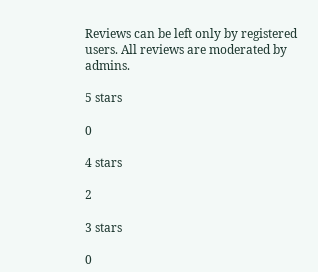Reviews can be left only by registered users. All reviews are moderated by admins.

5 stars

0

4 stars

2

3 stars

0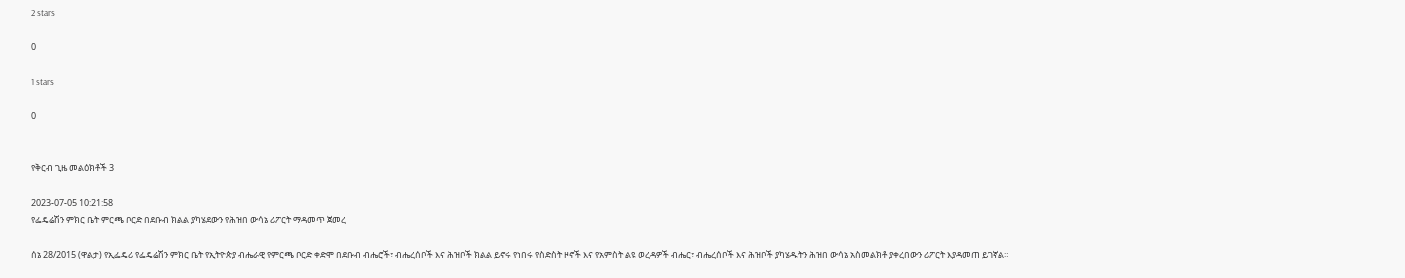2 stars

0

1 stars

0


የቅርብ ጊዜ መልዕክቶች 3

2023-07-05 10:21:58
የፌዴሬሽን ምክር ቤት ምርጫ ቦርድ በደቡብ ክልል ያካሄደውን የሕዝበ ውሳኔ ሪፖርት ማዳመጥ ጀመረ

ሰኔ 28/2015 (ዋልታ) የኢፌዴሪ የፌዴሬሽን ምክር ቤት የኢትዮጵያ ብሔራዊ የምርጫ ቦርድ ቀድሞ በደቡብ ብሔሮች፣ ብሔረሰቦች እና ሕዝቦች ክልል ይኖሩ የነበሩ የስድስት ዞኖች እና የአምስት ልዩ ወረዳዎች ብሔር፣ ብሔረሰቦች እና ሕዝቦች ያካሄዱትን ሕዝበ ውሳኔ አስመልክቶ ያቀረበውን ሪፖርት እያዳመጠ ይገኛል።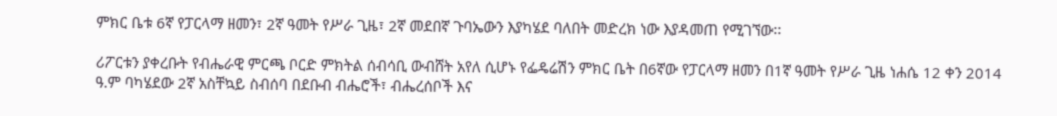ምክር ቤቱ 6ኛ የፓርላማ ዘመን፣ 2ኛ ዓመት የሥራ ጊዜ፣ 2ኛ መደበኛ ጉባኤውን እያካሄደ ባለበት መድረክ ነው እያዳመጠ የሚገኘው፡፡

ሪፖርቱን ያቀረቡት የብሔራዊ ምርጫ ቦርድ ምክትል ሰብሳቢ ውብሸት አየለ ሲሆኑ የፌዴሬሽን ምክር ቤት በ6ኛው የፓርላማ ዘመን በ1ኛ ዓመት የሥራ ጊዜ ነሐሴ 12 ቀን 2014 ዓ.ም ባካሄደው 2ኛ አስቸኳይ ስብሰባ በደቡብ ብሔሮች፣ ብሔረሰቦች እና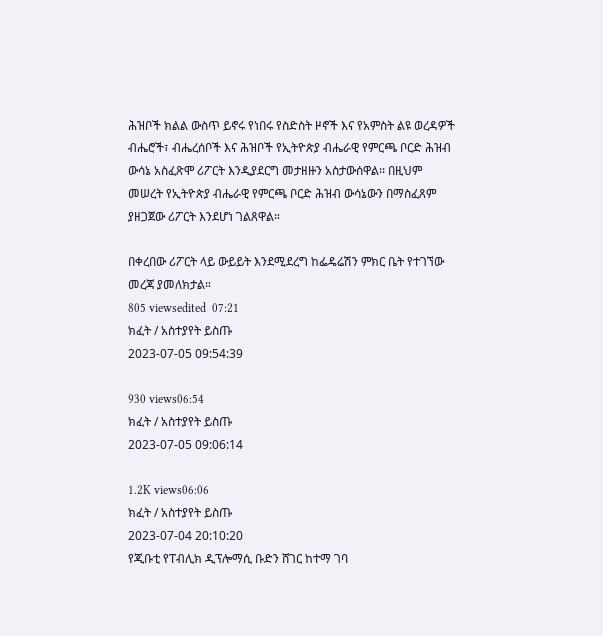ሕዝቦች ክልል ውስጥ ይኖሩ የነበሩ የስድስት ዞኖች እና የአምስት ልዩ ወረዳዎች ብሔሮች፣ ብሔረሰቦች እና ሕዝቦች የኢትዮጵያ ብሔራዊ የምርጫ ቦርድ ሕዝብ ውሳኔ አስፈጽሞ ሪፖርት እንዲያደርግ መታዘዙን አስታውሰዋል፡፡ በዚህም መሠረት የኢትዮጵያ ብሔራዊ የምርጫ ቦርድ ሕዝብ ውሳኔውን በማስፈጸም ያዘጋጀው ሪፖርት እንደሆነ ገልጸዋል።

በቀረበው ሪፖርት ላይ ውይይት እንደሚደረግ ከፌዴሬሽን ምክር ቤት የተገኘው መረጃ ያመለክታል።
805 viewsedited  07:21
ክፈት / አስተያየት ይስጡ
2023-07-05 09:54:39

930 views06:54
ክፈት / አስተያየት ይስጡ
2023-07-05 09:06:14

1.2K views06:06
ክፈት / አስተያየት ይስጡ
2023-07-04 20:10:20
የጂቡቲ የፐብሊክ ዲፕሎማሲ ቡድን ሸገር ከተማ ገባ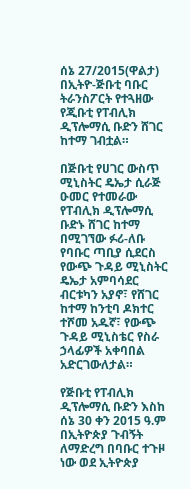ሰኔ 27/2015(ዋልታ) በኢትዮ-ጅቡቲ ባቡር ትራንስፖርት የተጓዘው የጂቡቲ የፐብሊክ ዲፕሎማሲ ቡድን ሸገር ከተማ ገብቷል።

በጅቡቲ የሀገር ውስጥ ሚኒስትር ዴኤታ ሲራጅ ዑመር የተመራው የፐብሊክ ዲፕሎማሲ ቡድኑ ሸገር ከተማ በሚገኘው ፉሪ-ለቡ የባቡር ጣቢያ ሲደርስ የውጭ ጉዳይ ሚኒስትር ዴኤታ አምባሳደር ብርቱካን አያኖ፣ የሸገር ከተማ ከንቲባ ዶክተር ተሾመ አዱኛ፣ የውጭ ጉዳይ ሚኒስቴር የስራ ኃላፊዎች አቀባበል አድርገውለታል።

የጅቡቲ የፐብሊክ ዲፕሎማሲ ቡድን እስከ ሰኔ 30 ቀን 2015 ዓ.ም በኢትዮጵያ ጉብኝት ለማድረግ በባቡር ተጉዞ ነው ወደ ኢትዮጵያ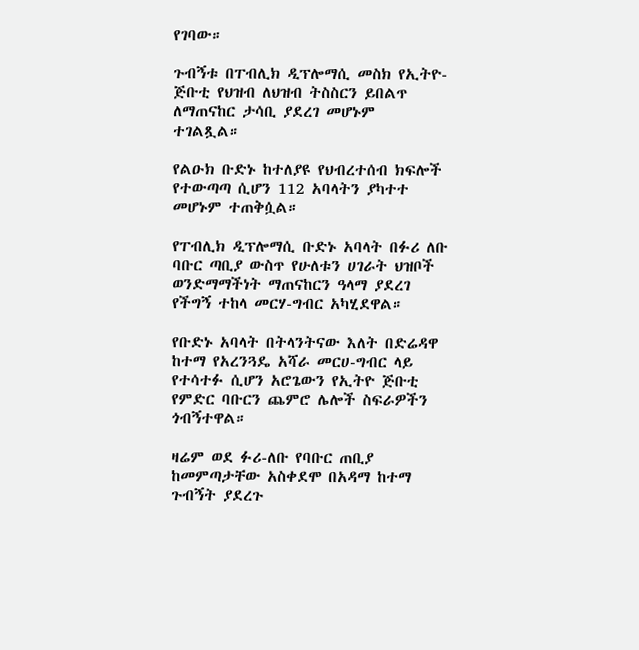የገባው።

ጉብኝቱ በፐብሊክ ዲፕሎማሲ መስክ የኢትዮ-ጅቡቲ የህዝብ ለህዝብ ትስስርን ይበልጥ ለማጠናከር ታሳቢ ያደረገ መሆኑም ተገልጿል።

የልዑክ ቡድኑ ከተለያዩ የህብረተሰብ ክፍሎች የተውጣጣ ሲሆን 112 አባላትን ያካተተ መሆኑም ተጠቅሷል።

የፐብሊክ ዲፕሎማሲ ቡድኑ አባላት በፉሪ ለቡ ባቡር ጣቢያ ውስጥ የሁለቱን ሀገራት ህዝቦች ወንድማማችነት ማጠናከርን ዓላማ ያደረገ የችግኝ ተከላ መርሃ-ግብር አካሂደዋል።

የቡድኑ አባላት በትላንትናው እለት በድሬዳዋ ከተማ የአረንጓዴ አሻራ መርሀ-ግብር ላይ የተሳተፉ ሲሆን አሮጌውን የኢትዮ ጅቡቲ የምድር ባቡርን ጨምሮ ሌሎች ስፍራዎችን ጎብኝተዋል።

ዛሬም ወደ ፉሪ-ለቡ የባቡር ጠቢያ ከመምጣታቸው አስቀደሞ በአዳማ ከተማ ጉብኝት ያደረጉ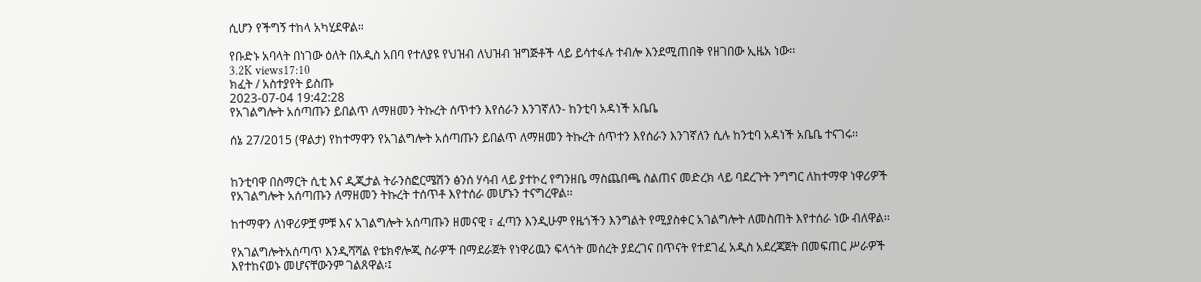ሲሆን የችግኝ ተከላ አካሂደዋል።

የቡድኑ አባላት በነገው ዕለት በአዲስ አበባ የተለያዩ የህዝብ ለህዝብ ዝግጅቶች ላይ ይሳተፋሉ ተብሎ እንደሚጠበቅ የዘገበው ኢዜአ ነው፡፡
3.2K views17:10
ክፈት / አስተያየት ይስጡ
2023-07-04 19:42:28
የአገልግሎት አሰጣጡን ይበልጥ ለማዘመን ትኩረት ሰጥተን እየሰራን እንገኛለን- ከንቲባ አዳነች አቤቤ

ሰኔ 27/2015 (ዋልታ) የከተማዋን የአገልግሎት አሰጣጡን ይበልጥ ለማዘመን ትኩረት ሰጥተን እየሰራን እንገኛለን ሲሉ ከንቲባ አዳነች አቤቤ ተናገሩ፡፡


ከንቲባዋ በስማርት ሲቲ እና ዲጂታል ትራንስፎርሜሽን ፅንሰ ሃሳብ ላይ ያተኮረ የግንዘቤ ማስጨበጫ ስልጠና መድረክ ላይ ባደረጉት ንግግር ለከተማዋ ነዋሪዎች የአገልግሎት አሰጣጡን ለማዘመን ትኩረት ተሰጥቶ እየተሰራ መሆኑን ተናግረዋል፡፡

ከተማዋን ለነዋሪዎቿ ምቹ እና አገልግሎት አሰጣጡን ዘመናዊ ፣ ፈጣን እንዲሁም የዜጎችን እንግልት የሚያስቀር አገልግሎት ለመስጠት እየተሰራ ነው ብለዋል፡፡

የአገልግሎትአሰጣጥ እንዲሻሻል የቴክኖሎጂ ስራዎች በማደራጀት የነዋሪዉን ፍላጎት መሰረት ያደረገና በጥናት የተደገፈ አዲስ አደረጃጀት በመፍጠር ሥራዎች እየተከናወኑ መሆናቸውንም ገልጸዋል፡፤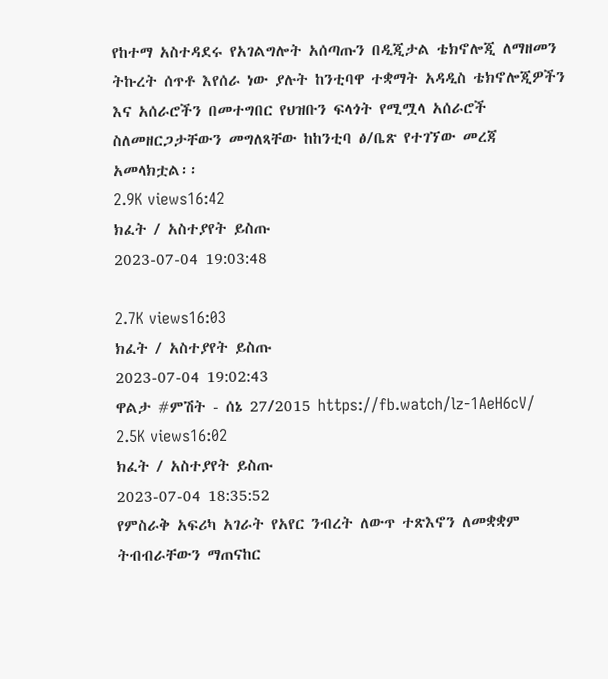የከተማ አስተዳደሩ የአገልግሎት አሰጣጡን በዲጂታል ቴክኖሎጂ ለማዘመን ትኩረት ሰጥቶ እየሰራ ነው ያሉት ከንቲባዋ ተቋማት አዳዲስ ቴክኖሎጂዎችን እና አሰራሮችን በመተግበር የህዝቡን ፍላጎት የሚሟላ አሰራሮች ስለመዘርጋታቸውን መግለጻቸው ከከንቲባ ፅ/ቤጽ የተገኘው መረጃ አመላክቷል፡፡
2.9K views16:42
ክፈት / አስተያየት ይስጡ
2023-07-04 19:03:48

2.7K views16:03
ክፈት / አስተያየት ይስጡ
2023-07-04 19:02:43
ዋልታ #ምሽት - ሰኔ 27/2015 https://fb.watch/lz-1AeH6cV/
2.5K views16:02
ክፈት / አስተያየት ይስጡ
2023-07-04 18:35:52
የምስራቅ አፍሪካ አገራት የአየር ንብረት ለውጥ ተጽእኖን ለመቋቋም ትብብራቸውን ማጠናከር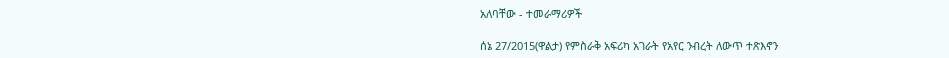አለባቸው - ተመራማሪዎች

ሰኔ 27/2015(ዋልታ) የምስራቅ አፍሪካ አገራት የአየር ንብረት ለውጥ ተጽእኖን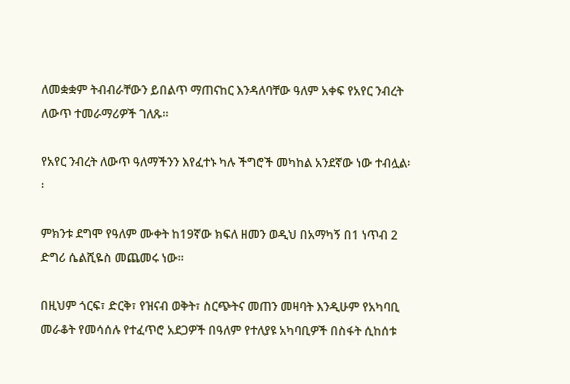ለመቋቋም ትብብራቸውን ይበልጥ ማጠናከር እንዳለባቸው ዓለም አቀፍ የአየር ንብረት ለውጥ ተመራማሪዎች ገለጹ።

የአየር ንብረት ለውጥ ዓለማችንን እየፈተኑ ካሉ ችግሮች መካከል አንደኛው ነው ተብሏል፡፡

ምክንቱ ደግሞ የዓለም ሙቀት ከ19ኛው ክፍለ ዘመን ወዲህ በአማካኝ በ1 ነጥብ 2 ድግሪ ሴልሺዬስ መጨመሩ ነው፡፡

በዚህም ጎርፍ፣ ድርቅ፣ የዝናብ ወቅት፣ ስርጭትና መጠን መዛባት እንዲሁም የአካባቢ መራቆት የመሳሰሉ የተፈጥሮ አደጋዎች በዓለም የተለያዩ አካባቢዎች በስፋት ሲከሰቱ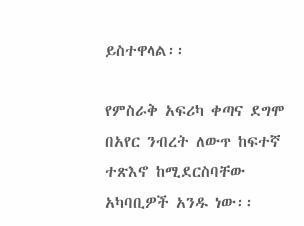ይስተዋላል፡፡

የምስራቅ አፍሪካ ቀጣና ደግሞ በአየር ንብረት ለውጥ ከፍተኛ ተጽእኖ ከሚደርስባቸው አካባቢዎች አንዱ ነው፡፡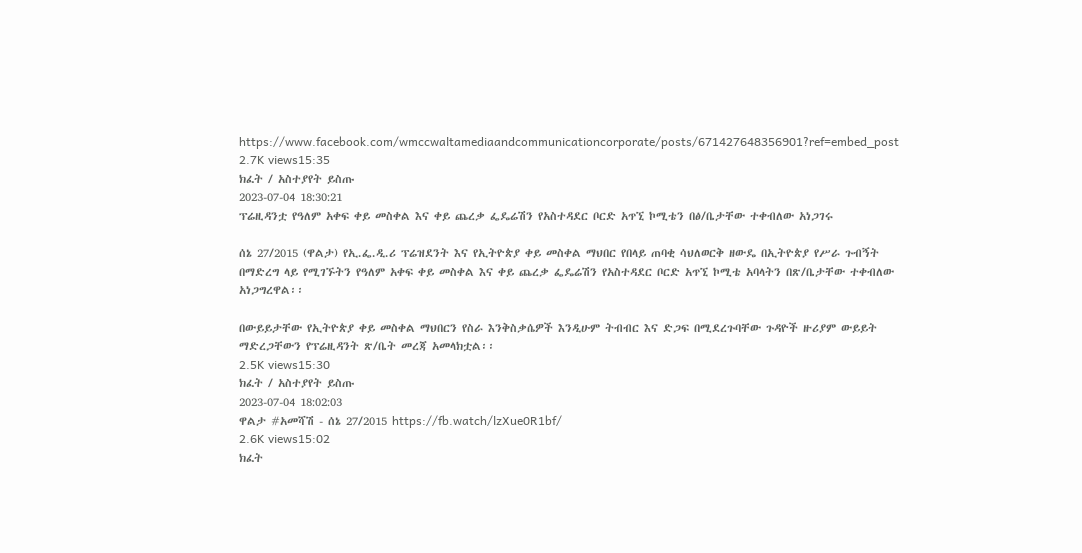https://www.facebook.com/wmccwaltamediaandcommunicationcorporate/posts/671427648356901?ref=embed_post
2.7K views15:35
ክፈት / አስተያየት ይስጡ
2023-07-04 18:30:21
ፕሬዚዳንቷ የዓለም አቀፍ ቀይ መስቀል እና ቀይ ጨረቃ ፌዴሬሽን የአስተዳደር ቦርድ አጥኚ ኮሚቴን በፅ/ቤታቸው ተቀብለው አነጋገሩ

ሰኔ 27/2015 (ዋልታ) የኢ.ፌ.ዲ.ሪ ፕሬዝደንት እና የኢትዮጵያ ቀይ መስቀል ማህበር የበላይ ጠባቂ ሳህለወርቅ ዘውዴ በኢትዮጵያ የሥራ ጉብኝት በማድረግ ላይ የሚገኙትን የዓለም አቀፍ ቀይ መስቀል እና ቀይ ጨረቃ ፌዴሬሽን የአስተዳደር ቦርድ አጥኚ ኮሚቴ አባላትን በጽ/ቤታቸው ተቀብለው አነጋግረዋል፡፡

በውይይታቸው የኢትዮጵያ ቀይ መስቀል ማህበርን የስራ እንቅስቃሴዎች እንዲሁም ትብብር እና ድጋፍ በሚደረጉባቸው ጉዳዮች ዙሪያም ውይይት ማድረጋቸውን የፕሬዚዳንት ጽ/ቤት መረጃ አመላክቷል፡፡
2.5K views15:30
ክፈት / አስተያየት ይስጡ
2023-07-04 18:02:03
ዋልታ #አመሻሽ - ሰኔ 27/2015 https://fb.watch/lzXue0R1bf/
2.6K views15:02
ክፈት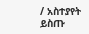/ አስተያየት ይስጡ